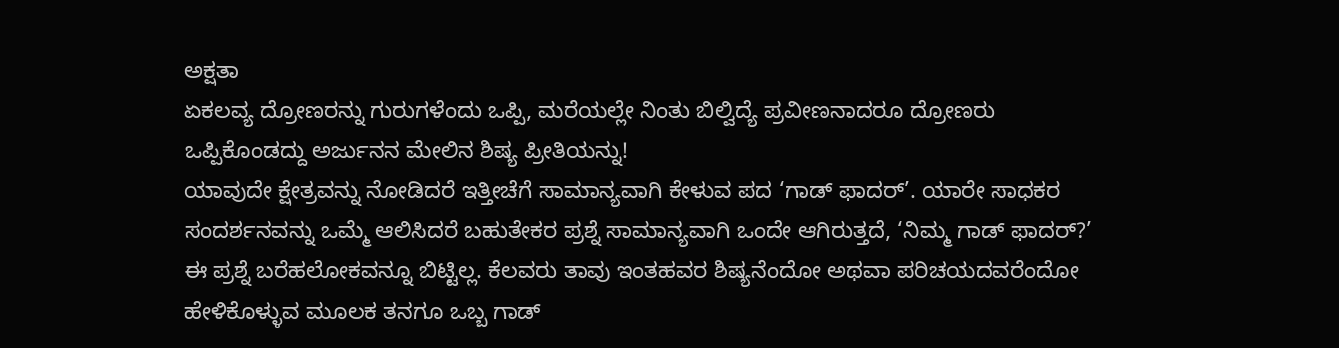ಅಕ್ಷತಾ
ಏಕಲವ್ಯ ದ್ರೋಣರನ್ನು ಗುರುಗಳೆಂದು ಒಪ್ಪಿ, ಮರೆಯಲ್ಲೇ ನಿಂತು ಬಿಲ್ವಿದ್ಯೆ ಪ್ರವೀಣನಾದರೂ ದ್ರೋಣರು ಒಪ್ಪಿಕೊಂಡದ್ದು ಅರ್ಜುನನ ಮೇಲಿನ ಶಿಷ್ಯ ಪ್ರೀತಿಯನ್ನು!
ಯಾವುದೇ ಕ್ಷೇತ್ರವನ್ನು ನೋಡಿದರೆ ಇತ್ತೀಚೆಗೆ ಸಾಮಾನ್ಯವಾಗಿ ಕೇಳುವ ಪದ ‘ಗಾಡ್ ಫಾದರ್’. ಯಾರೇ ಸಾಧಕರ ಸಂದರ್ಶನವನ್ನು ಒಮ್ಮೆ ಆಲಿಸಿದರೆ ಬಹುತೇಕರ ಪ್ರಶ್ನೆ ಸಾಮಾನ್ಯವಾಗಿ ಒಂದೇ ಆಗಿರುತ್ತದೆ, ‘ನಿಮ್ಮ ಗಾಡ್ ಫಾದರ್?’ ಈ ಪ್ರಶ್ನೆ ಬರೆಹಲೋಕವನ್ನೂ ಬಿಟ್ಟಿಲ್ಲ. ಕೆಲವರು ತಾವು ಇಂತಹವರ ಶಿಷ್ಯನೆಂದೋ ಅಥವಾ ಪರಿಚಯದವರೆಂದೋ ಹೇಳಿಕೊಳ್ಳುವ ಮೂಲಕ ತನಗೂ ಒಬ್ಬ ಗಾಡ್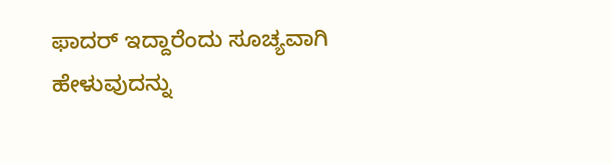ಫಾದರ್ ಇದ್ದಾರೆಂದು ಸೂಚ್ಯವಾಗಿ ಹೇಳುವುದನ್ನು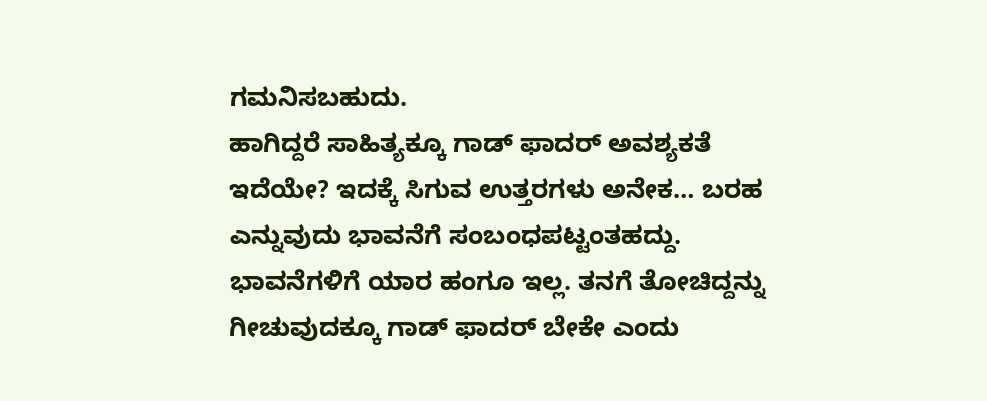ಗಮನಿಸಬಹುದು.
ಹಾಗಿದ್ದರೆ ಸಾಹಿತ್ಯಕ್ಕೂ ಗಾಡ್ ಫಾದರ್ ಅವಶ್ಯಕತೆ ಇದೆಯೇ? ಇದಕ್ಕೆ ಸಿಗುವ ಉತ್ತರಗಳು ಅನೇಕ… ಬರಹ ಎನ್ನುವುದು ಭಾವನೆಗೆ ಸಂಬಂಧಪಟ್ಟಂತಹದ್ದು. ಭಾವನೆಗಳಿಗೆ ಯಾರ ಹಂಗೂ ಇಲ್ಲ. ತನಗೆ ತೋಚಿದ್ದನ್ನು ಗೀಚುವುದಕ್ಕೂ ಗಾಡ್ ಫಾದರ್ ಬೇಕೇ ಎಂದು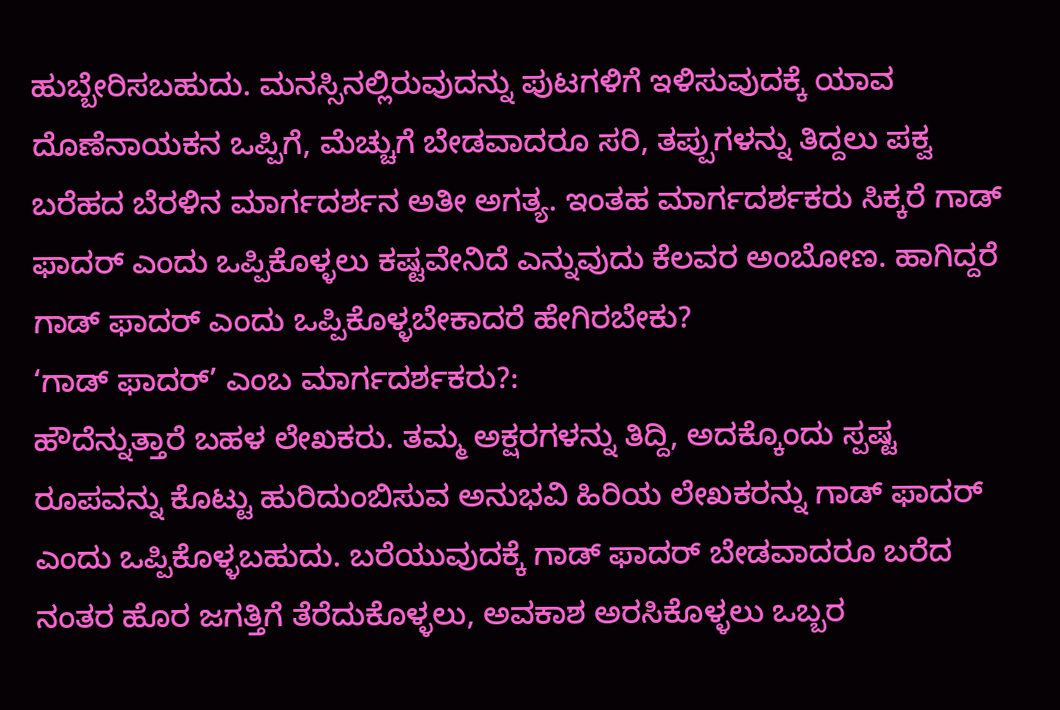ಹುಬ್ಬೇರಿಸಬಹುದು. ಮನಸ್ಸಿನಲ್ಲಿರುವುದನ್ನು ಪುಟಗಳಿಗೆ ಇಳಿಸುವುದಕ್ಕೆ ಯಾವ ದೊಣೆನಾಯಕನ ಒಪ್ಪಿಗೆ, ಮೆಚ್ಚುಗೆ ಬೇಡವಾದರೂ ಸರಿ, ತಪ್ಪುಗಳನ್ನು ತಿದ್ದಲು ಪಕ್ವ ಬರೆಹದ ಬೆರಳಿನ ಮಾರ್ಗದರ್ಶನ ಅತೀ ಅಗತ್ಯ. ಇಂತಹ ಮಾರ್ಗದರ್ಶಕರು ಸಿಕ್ಕರೆ ಗಾಡ್ ಫಾದರ್ ಎಂದು ಒಪ್ಪಿಕೊಳ್ಳಲು ಕಷ್ಟವೇನಿದೆ ಎನ್ನುವುದು ಕೆಲವರ ಅಂಬೋಣ. ಹಾಗಿದ್ದರೆ ಗಾಡ್ ಫಾದರ್ ಎಂದು ಒಪ್ಪಿಕೊಳ್ಳಬೇಕಾದರೆ ಹೇಗಿರಬೇಕು?
‘ಗಾಡ್ ಫಾದರ್’ ಎಂಬ ಮಾರ್ಗದರ್ಶಕರು?:
ಹೌದೆನ್ನುತ್ತಾರೆ ಬಹಳ ಲೇಖಕರು. ತಮ್ಮ ಅಕ್ಷರಗಳನ್ನು ತಿದ್ದಿ, ಅದಕ್ಕೊಂದು ಸ್ಪಷ್ಟ ರೂಪವನ್ನು ಕೊಟ್ಟು ಹುರಿದುಂಬಿಸುವ ಅನುಭವಿ ಹಿರಿಯ ಲೇಖಕರನ್ನು ಗಾಡ್ ಫಾದರ್ ಎಂದು ಒಪ್ಪಿಕೊಳ್ಳಬಹುದು. ಬರೆಯುವುದಕ್ಕೆ ಗಾಡ್ ಫಾದರ್ ಬೇಡವಾದರೂ ಬರೆದ ನಂತರ ಹೊರ ಜಗತ್ತಿಗೆ ತೆರೆದುಕೊಳ್ಳಲು, ಅವಕಾಶ ಅರಸಿಕೊಳ್ಳಲು ಒಬ್ಬರ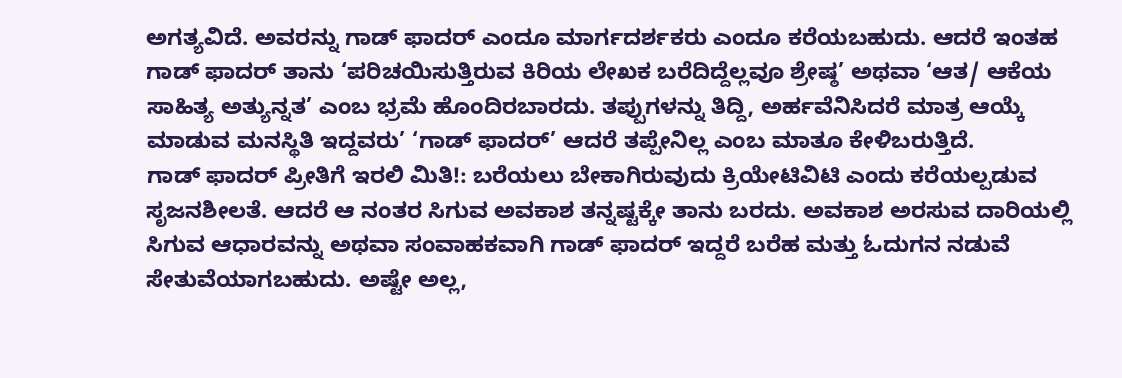ಅಗತ್ಯವಿದೆ. ಅವರನ್ನು ಗಾಡ್ ಫಾದರ್ ಎಂದೂ ಮಾರ್ಗದರ್ಶಕರು ಎಂದೂ ಕರೆಯಬಹುದು. ಆದರೆ ಇಂತಹ ಗಾಡ್ ಫಾದರ್ ತಾನು ‘ಪರಿಚಯಿಸುತ್ತಿರುವ ಕಿರಿಯ ಲೇಖಕ ಬರೆದಿದ್ದೆಲ್ಲವೂ ಶ್ರೇಷ್ಠ’ ಅಥವಾ ‘ಆತ/ ಆಕೆಯ ಸಾಹಿತ್ಯ ಅತ್ಯುನ್ನತ’ ಎಂಬ ಭ್ರಮೆ ಹೊಂದಿರಬಾರದು. ತಪ್ಪುಗಳನ್ನು ತಿದ್ದಿ, ಅರ್ಹವೆನಿಸಿದರೆ ಮಾತ್ರ ಆಯ್ಕೆ ಮಾಡುವ ಮನಸ್ಥಿತಿ ಇದ್ದವರು’ ‘ಗಾಡ್ ಫಾದರ್’ ಆದರೆ ತಪ್ಪೇನಿಲ್ಲ ಎಂಬ ಮಾತೂ ಕೇಳಿಬರುತ್ತಿದೆ.
ಗಾಡ್ ಫಾದರ್ ಪ್ರೀತಿಗೆ ಇರಲಿ ಮಿತಿ!: ಬರೆಯಲು ಬೇಕಾಗಿರುವುದು ಕ್ರಿಯೇಟಿವಿಟಿ ಎಂದು ಕರೆಯಲ್ಪಡುವ ಸೃಜನಶೀಲತೆ. ಆದರೆ ಆ ನಂತರ ಸಿಗುವ ಅವಕಾಶ ತನ್ನಷ್ಟಕ್ಕೇ ತಾನು ಬರದು. ಅವಕಾಶ ಅರಸುವ ದಾರಿಯಲ್ಲಿ ಸಿಗುವ ಆಧಾರವನ್ನು ಅಥವಾ ಸಂವಾಹಕವಾಗಿ ಗಾಡ್ ಫಾದರ್ ಇದ್ದರೆ ಬರೆಹ ಮತ್ತು ಓದುಗನ ನಡುವೆ ಸೇತುವೆಯಾಗಬಹುದು. ಅಷ್ಟೇ ಅಲ್ಲ,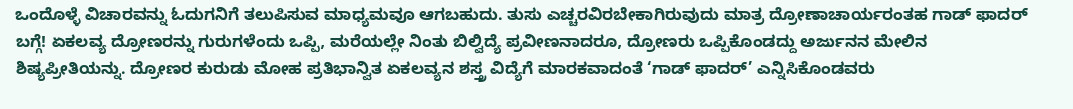ಒಂದೊಳ್ಳೆ ವಿಚಾರವನ್ನು ಓದುಗನಿಗೆ ತಲುಪಿಸುವ ಮಾಧ್ಯಮವೂ ಆಗಬಹುದು. ತುಸು ಎಚ್ಚರವಿರಬೇಕಾಗಿರುವುದು ಮಾತ್ರ ದ್ರೋಣಾಚಾರ್ಯರಂತಹ ಗಾಡ್ ಫಾದರ್ ಬಗ್ಗೆ! ಏಕಲವ್ಯ ದ್ರೋಣರನ್ನು ಗುರುಗಳೆಂದು ಒಪ್ಪಿ, ಮರೆಯಲ್ಲೇ ನಿಂತು ಬಿಲ್ವಿದ್ಯೆ ಪ್ರವೀಣನಾದರೂ, ದ್ರೋಣರು ಒಪ್ಪಿಕೊಂಡದ್ದು ಅರ್ಜುನನ ಮೇಲಿನ ಶಿಷ್ಯಪ್ರೀತಿಯನ್ನು. ದ್ರೋಣರ ಕುರುಡು ಮೋಹ ಪ್ರತಿಭಾನ್ವಿತ ಏಕಲವ್ಯನ ಶಸ್ತ್ರ ವಿದ್ಯೆಗೆ ಮಾರಕವಾದಂತೆ ‘ಗಾಡ್ ಫಾದರ್’ ಎನ್ನಿಸಿಕೊಂಡವರು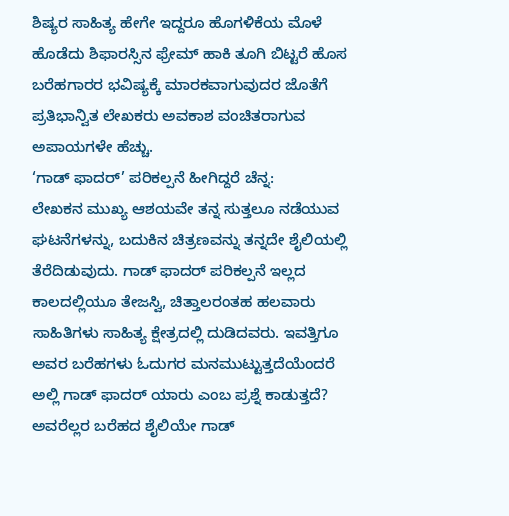ಶಿಷ್ಯರ ಸಾಹಿತ್ಯ ಹೇಗೇ ಇದ್ದರೂ ಹೊಗಳಿಕೆಯ ಮೊಳೆ ಹೊಡೆದು ಶಿಫಾರಸ್ಸಿನ ಫ್ರೇಮ್ ಹಾಕಿ ತೂಗಿ ಬಿಟ್ಟರೆ ಹೊಸ ಬರೆಹಗಾರರ ಭವಿಷ್ಯಕ್ಕೆ ಮಾರಕವಾಗುವುದರ ಜೊತೆಗೆ ಪ್ರತಿಭಾನ್ವಿತ ಲೇಖಕರು ಅವಕಾಶ ವಂಚಿತರಾಗುವ ಅಪಾಯಗಳೇ ಹೆಚ್ಚು.
‘ಗಾಡ್ ಫಾದರ್’ ಪರಿಕಲ್ಪನೆ ಹೀಗಿದ್ದರೆ ಚೆನ್ನ:
ಲೇಖಕನ ಮುಖ್ಯ ಆಶಯವೇ ತನ್ನ ಸುತ್ತಲೂ ನಡೆಯುವ ಘಟನೆಗಳನ್ನು, ಬದುಕಿನ ಚಿತ್ರಣವನ್ನು ತನ್ನದೇ ಶೈಲಿಯಲ್ಲಿ ತೆರೆದಿಡುವುದು. ಗಾಡ್ ಫಾದರ್ ಪರಿಕಲ್ಪನೆ ಇಲ್ಲದ ಕಾಲದಲ್ಲಿಯೂ ತೇಜಸ್ವಿ, ಚಿತ್ತಾಲರಂತಹ ಹಲವಾರು ಸಾಹಿತಿಗಳು ಸಾಹಿತ್ಯ ಕ್ಷೇತ್ರದಲ್ಲಿ ದುಡಿದವರು. ಇವತ್ತಿಗೂ ಅವರ ಬರೆಹಗಳು ಓದುಗರ ಮನಮುಟ್ಟುತ್ತದೆಯೆಂದರೆ ಅಲ್ಲಿ ಗಾಡ್ ಫಾದರ್ ಯಾರು ಎಂಬ ಪ್ರಶ್ನೆ ಕಾಡುತ್ತದೆ? ಅವರೆಲ್ಲರ ಬರೆಹದ ಶೈಲಿಯೇ ಗಾಡ್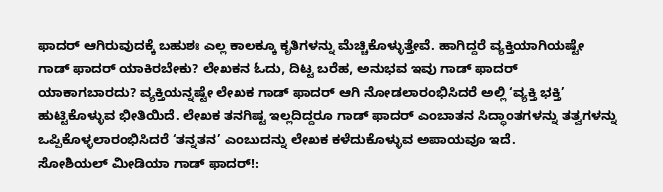ಫಾದರ್ ಆಗಿರುವುದಕ್ಕೆ ಬಹುಶಃ ಎಲ್ಲ ಕಾಲಕ್ಕೂ ಕೃತಿಗಳನ್ನು ಮೆಚ್ಚಿಕೊಳ್ಳುತ್ತೇವೆ. ಹಾಗಿದ್ದರೆ ವ್ಯಕ್ತಿಯಾಗಿಯಷ್ಟೇ ಗಾಡ್ ಫಾದರ್ ಯಾಕಿರಬೇಕು? ಲೇಖಕನ ಓದು, ದಿಟ್ಟ ಬರೆಹ, ಅನುಭವ ಇವು ಗಾಡ್ ಫಾದರ್ ಯಾಕಾಗಬಾರದು? ವ್ಯಕ್ತಿಯನ್ನಷ್ಟೇ ಲೇಖಕ ಗಾಡ್ ಫಾದರ್ ಆಗಿ ನೋಡಲಾರಂಭಿಸಿದರೆ ಅಲ್ಲಿ ‘ವ್ಯಕ್ತಿ ಭಕ್ತಿ’ ಹುಟ್ಟಿಕೊಳ್ಳುವ ಭೀತಿಯಿದೆ. ಲೇಖಕ ತನಗಿಷ್ಟ ಇಲ್ಲದಿದ್ದರೂ ಗಾಡ್ ಫಾದರ್ ಎಂಬಾತನ ಸಿದ್ಧಾಂತಗಳನ್ನು ತತ್ವಗಳನ್ನು ಒಪ್ಪಿಕೊಳ್ಳಲಾರಂಭಿಸಿದರೆ ‘ತನ್ನತನ’ ಎಂಬುದನ್ನು ಲೇಖಕ ಕಳೆದುಕೊಳ್ಳುವ ಅಪಾಯವೂ ಇದೆ.
ಸೋಶಿಯಲ್ ಮೀಡಿಯಾ ಗಾಡ್ ಫಾದರ್!: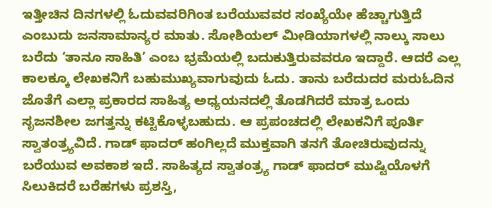ಇತ್ತೀಚಿನ ದಿನಗಳಲ್ಲಿ ಓದುವವರಿಗಿಂತ ಬರೆಯುವವರ ಸಂಖ್ಯೆಯೇ ಹೆಚ್ಚಾಗುತ್ತಿದೆ ಎಂಬುದು ಜನಸಾಮಾನ್ಯರ ಮಾತು. ಸೋಶಿಯಲ್ ಮೀಡಿಯಾಗಳಲ್ಲಿ ನಾಲ್ಕು ಸಾಲು ಬರೆದು ‘ತಾನೂ ಸಾಹಿತಿ’ ಎಂಬ ಭ್ರಮೆಯಲ್ಲಿ ಬದುಕುತ್ತಿರುವವರೂ ಇದ್ದಾರೆ. ಆದರೆ ಎಲ್ಲ ಕಾಲಕ್ಕೂ ಲೇಖಕನಿಗೆ ಬಹುಮುಖ್ಯವಾಗುವುದು ಓದು. ತಾನು ಬರೆದುದರ ಮರುಓದಿನ ಜೊತೆಗೆ ಎಲ್ಲಾ ಪ್ರಕಾರದ ಸಾಹಿತ್ಯ ಅಧ್ಯಯನದಲ್ಲಿ ತೊಡಗಿದರೆ ಮಾತ್ರ ಒಂದು ಸೃಜನಶೀಲ ಜಗತ್ತನ್ನು ಕಟ್ಟಿಕೊಳ್ಳಬಹುದು. ಆ ಪ್ರಪಂಚದಲ್ಲಿ ಲೇಖಕನಿಗೆ ಪೂರ್ತಿ ಸ್ವಾತಂತ್ರ್ಯವಿದೆ. ಗಾಡ್ ಫಾದರ್ ಹಂಗಿಲ್ಲದೆ ಮುಕ್ತವಾಗಿ ತನಗೆ ತೋಚಿರುವುದನ್ನು ಬರೆಯುವ ಅವಕಾಶ ಇದೆ. ಸಾಹಿತ್ಯದ ಸ್ವಾತಂತ್ರ್ಯ ಗಾಡ್ ಫಾದರ್ ಮುಷ್ಟಿಯೊಳಗೆ ಸಿಲುಕಿದರೆ ಬರೆಹಗಳು ಪ್ರಶಸ್ತಿ,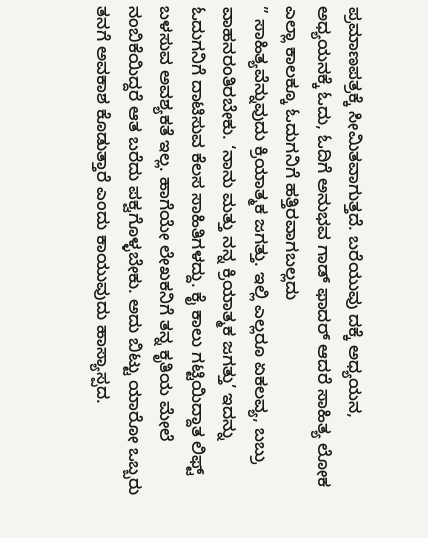ಪ್ರಮಾಣಪತ್ರಕ್ಕೆ ಸೀಮಿತವಾಗುತ್ತದೆ. ಬರೆಯುವು ದಕ್ಕೆ ಅಧ್ಯಯನ, ಅಧ್ಯಯನಕ್ಕೆ ಓದು, ಓದಿಗೆ ಅನುಭವ ಗಾಡ್ ಫಾದರ್ ಆದರೆ ಸಾಹಿತ್ಯ ಲೋಕ ಎಲ್ಲಾ ಕಾಲಕ್ಕೂ ಓದುಗನಿಗೆ ಹತ್ತಿರವಾಗಬಲ್ಲದು
” ಸಾಹಿತ್ಯವೆನ್ನುವುದು ಕ್ರಿಯಾತ್ಮಕ ಜಗತ್ತು. ಇಲ್ಲಿ ಎಲ್ಲರೂ ಏಕಲವ್ಯ, ಬಬ್ರು ವಾಹನರಂತಿರಬೇಕು. ‘ನಾನು ಮತ್ತು ನನ್ನ ಕ್ರಿಯಾತ್ಮಕ ಜಗತ್ತು’ ಇದನ್ನು ಓದುಗನಿಗೆ ದಾಟಿಸುವ ಕೆಲಸ ಸಾಹಿತಿಗಳದ್ದು. ಕೈ ಕಾಲು ಗಟ್ಟಿಯಿದ್ದಾತ ಲಿಫ್ಟ್ ಬಳಸುವ ಅವಶ್ಯಕತೆ ಇಲ್ಲ. ಹಾಗೆಯೇ ಲೇಖಕನಿಗೆ ತನ್ನ ಕೃತಿಯ ಮೇಲೆ ನಂಬಿಕೆಯಿದ್ದರೆ ಆತ ಬರೆದು ಪಕ್ವಗೊಳ್ಳಬೇಕು. ಅದು ಬಿಟ್ಟು ಯಾರೋ ಒಬ್ಬರು ತನಗೆ ಅವಕಾಶ ಕೊಡುತ್ತಾರೆ ಎಂದು ಕಾಯುವುದು ಹಾಸ್ಯಾಸ್ಪದ.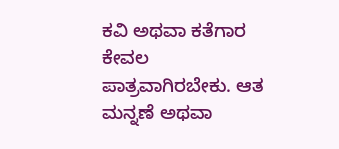ಕವಿ ಅಥವಾ ಕತೆಗಾರ ಕೇವಲ ಪಾತ್ರವಾಗಿರಬೇಕು. ಆತ ಮನ್ನಣೆ ಅಥವಾ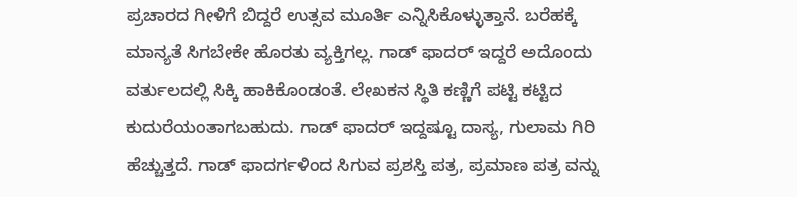ಪ್ರಚಾರದ ಗೀಳಿಗೆ ಬಿದ್ದರೆ ಉತ್ಸವ ಮೂರ್ತಿ ಎನ್ನಿಸಿಕೊಳ್ಳುತ್ತಾನೆ. ಬರೆಹಕ್ಕೆ ಮಾನ್ಯತೆ ಸಿಗಬೇಕೇ ಹೊರತು ವ್ಯಕ್ತಿಗಲ್ಲ. ಗಾಡ್ ಫಾದರ್ ಇದ್ದರೆ ಅದೊಂದು ವರ್ತುಲದಲ್ಲಿ ಸಿಕ್ಕಿ ಹಾಕಿಕೊಂಡಂತೆ. ಲೇಖಕನ ಸ್ಥಿತಿ ಕಣ್ಣಿಗೆ ಪಟ್ಟಿ ಕಟ್ಟಿದ ಕುದುರೆಯಂತಾಗಬಹುದು. ಗಾಡ್ ಫಾದರ್ ಇದ್ದಷ್ಟೂ ದಾಸ್ಯ, ಗುಲಾಮ ಗಿರಿ ಹೆಚ್ಚುತ್ತದೆ. ಗಾಡ್ ಫಾದರ್ಗಳಿಂದ ಸಿಗುವ ಪ್ರಶಸ್ತಿ ಪತ್ರ, ಪ್ರಮಾಣ ಪತ್ರ ವನ್ನು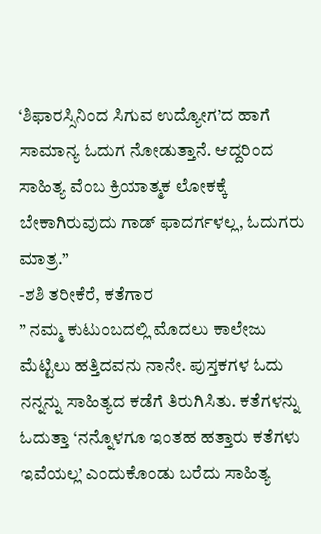‘ಶಿಫಾರಸ್ಸಿನಿಂದ ಸಿಗುವ ಉದ್ಯೋಗ’ದ ಹಾಗೆ ಸಾಮಾನ್ಯ ಓದುಗ ನೋಡುತ್ತಾನೆ. ಆದ್ದರಿಂದ ಸಾಹಿತ್ಯ ವೆಂಬ ಕ್ರಿಯಾತ್ಮಕ ಲೋಕಕ್ಕೆ ಬೇಕಾಗಿರುವುದು ಗಾಡ್ ಫಾದರ್ಗಳಲ್ಲ, ಓದುಗರು ಮಾತ್ರ.”
-ಶಶಿ ತರೀಕೆರೆ, ಕತೆಗಾರ
” ನಮ್ಮ ಕುಟುಂಬದಲ್ಲಿ ಮೊದಲು ಕಾಲೇಜು ಮೆಟ್ಟಿಲು ಹತ್ತಿದವನು ನಾನೇ. ಪುಸ್ತಕಗಳ ಓದು ನನ್ನನ್ನು ಸಾಹಿತ್ಯದ ಕಡೆಗೆ ತಿರುಗಿಸಿತು. ಕತೆಗಳನ್ನು ಓದುತ್ತಾ ‘ನನ್ನೊಳಗೂ ಇಂತಹ ಹತ್ತಾರು ಕತೆಗಳು ಇವೆಯಲ್ಲ’ ಎಂದುಕೊಂಡು ಬರೆದು ಸಾಹಿತ್ಯ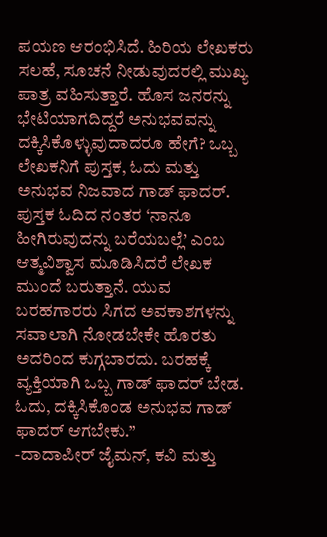ಪಯಣ ಆರಂಭಿಸಿದೆ. ಹಿರಿಯ ಲೇಖಕರು ಸಲಹೆ, ಸೂಚನೆ ನೀಡುವುದರಲ್ಲಿ ಮುಖ್ಯ ಪಾತ್ರ ವಹಿಸುತ್ತಾರೆ. ಹೊಸ ಜನರನ್ನು ಭೇಟಿಯಾಗದಿದ್ದರೆ ಅನುಭವವನ್ನು ದಕ್ಕಿಸಿಕೊಳ್ಳುವುದಾದರೂ ಹೇಗೆ? ಒಬ್ಬ ಲೇಖಕನಿಗೆ ಪುಸ್ತಕ, ಓದು ಮತ್ತು ಅನುಭವ ನಿಜವಾದ ಗಾಡ್ ಫಾದರ್. ಪುಸ್ತಕ ಓದಿದ ನಂತರ ‘ನಾನೂ ಹೀಗಿರುವುದನ್ನು ಬರೆಯಬಲ್ಲೆ’ ಎಂಬ ಆತ್ಮವಿಶ್ವಾಸ ಮೂಡಿಸಿದರೆ ಲೇಖಕ ಮುಂದೆ ಬರುತ್ತಾನೆ. ಯುವ ಬರಹಗಾರರು ಸಿಗದ ಅವಕಾಶಗಳನ್ನು ಸವಾಲಾಗಿ ನೋಡಬೇಕೇ ಹೊರತು ಅದರಿಂದ ಕುಗ್ಗಬಾರದು. ಬರಹಕ್ಕೆ ವ್ಯಕ್ತಿಯಾಗಿ ಒಬ್ಬ ಗಾಡ್ ಫಾದರ್ ಬೇಡ. ಓದು, ದಕ್ಕಿಸಿಕೊಂಡ ಅನುಭವ ಗಾಡ್ ಫಾದರ್ ಆಗಬೇಕು.”
-ದಾದಾಪೀರ್ ಜೈಮನ್, ಕವಿ ಮತ್ತು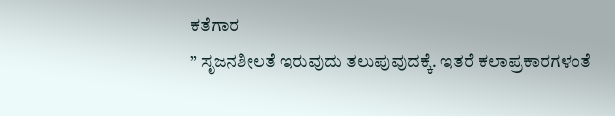ಕತೆಗಾರ
” ಸೃಜನಶೀಲತೆ ಇರುವುದು ತಲುಪುವುದಕ್ಕೆ. ಇತರೆ ಕಲಾಪ್ರಕಾರಗಳಂತೆ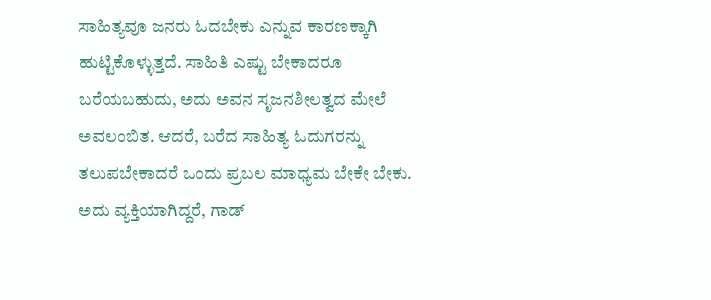ಸಾಹಿತ್ಯವೂ ಜನರು ಓದಬೇಕು ಎನ್ನುವ ಕಾರಣಕ್ಕಾಗಿ ಹುಟ್ಟಿಕೊಳ್ಳುತ್ತದೆ. ಸಾಹಿತಿ ಎಷ್ಟು ಬೇಕಾದರೂ ಬರೆಯಬಹುದು, ಅದು ಅವನ ಸೃಜನಶೀಲತ್ವದ ಮೇಲೆ ಅವಲಂಬಿತ. ಆದರೆ, ಬರೆದ ಸಾಹಿತ್ಯ ಓದುಗರನ್ನು ತಲುಪಬೇಕಾದರೆ ಒಂದು ಪ್ರಬಲ ಮಾಧ್ಯಮ ಬೇಕೇ ಬೇಕು. ಅದು ವ್ಯಕ್ತಿಯಾಗಿದ್ದರೆ, ಗಾಡ್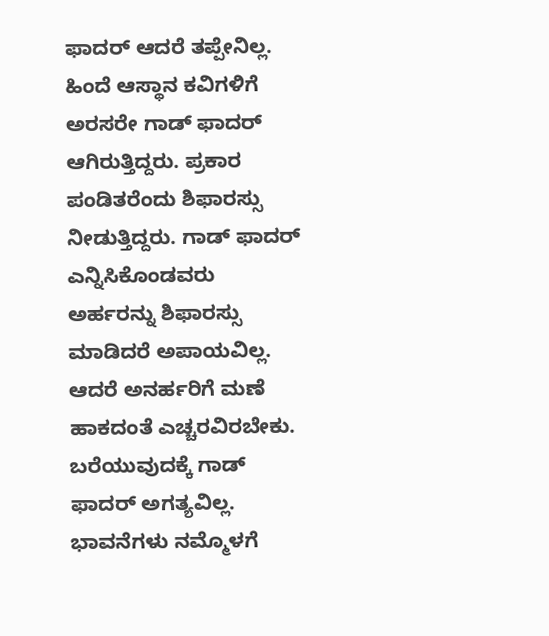ಫಾದರ್ ಆದರೆ ತಪ್ಪೇನಿಲ್ಲ. ಹಿಂದೆ ಆಸ್ಥಾನ ಕವಿಗಳಿಗೆ ಅರಸರೇ ಗಾಡ್ ಫಾದರ್ ಆಗಿರುತ್ತಿದ್ದರು. ಪ್ರಕಾರ ಪಂಡಿತರೆಂದು ಶಿಫಾರಸ್ಸು ನೀಡುತ್ತಿದ್ದರು. ಗಾಡ್ ಫಾದರ್ ಎನ್ನಿಸಿಕೊಂಡವರು ಅರ್ಹರನ್ನು ಶಿಫಾರಸ್ಸು ಮಾಡಿದರೆ ಅಪಾಯವಿಲ್ಲ. ಆದರೆ ಅನರ್ಹರಿಗೆ ಮಣೆ ಹಾಕದಂತೆ ಎಚ್ಚರವಿರಬೇಕು. ಬರೆಯುವುದಕ್ಕೆ ಗಾಡ್ ಫಾದರ್ ಅಗತ್ಯವಿಲ್ಲ. ಭಾವನೆಗಳು ನಮ್ಮೊಳಗೆ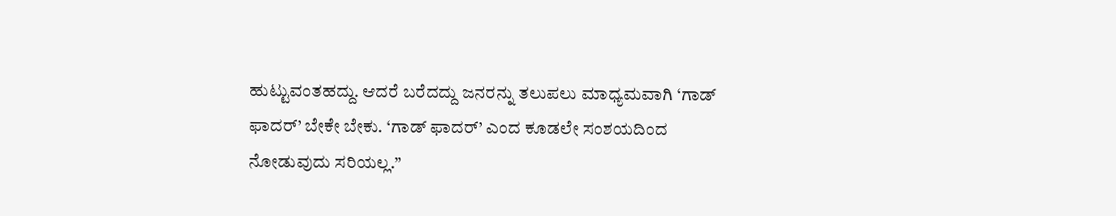ಹುಟ್ಟುವಂತಹದ್ದು. ಆದರೆ ಬರೆದದ್ದು ಜನರನ್ನು ತಲುಪಲು ಮಾಧ್ಯಮವಾಗಿ ‘ಗಾಡ್ ಫಾದರ್’ ಬೇಕೇ ಬೇಕು. ‘ಗಾಡ್ ಫಾದರ್’ ಎಂದ ಕೂಡಲೇ ಸಂಶಯದಿಂದ ನೋಡುವುದು ಸರಿಯಲ್ಲ.”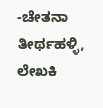-ಚೇತನಾ ತೀರ್ಥಹಳ್ಳಿ, ಲೇಖಕಿ